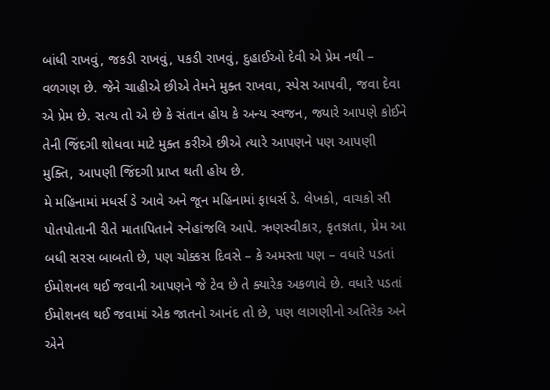બાંધી રાખવું, જકડી રાખવું, પકડી રાખવું, દુહાઈઓ દેવી એ પ્રેમ નથી – વળગણ છે. જેને ચાહીએ છીએ તેમને મુક્ત રાખવા, સ્પેસ આપવી, જવા દેવા એ પ્રેમ છે. સત્ય તો એ છે કે સંતાન હોય કે અન્ય સ્વજન, જ્યારે આપણે કોઈને તેની જિંદગી શોધવા માટે મુક્ત કરીએ છીએ ત્યારે આપણને પણ આપણી મુક્તિ, આપણી જિંદગી પ્રાપ્ત થતી હોય છે.
મે મહિનામાં મધર્સ ડે આવે અને જૂન મહિનામાં ફાધર્સ ડે. લેખકો, વાચકો સૌ પોતપોતાની રીતે માતાપિતાને સ્નેહાંજલિ આપે. ઋણસ્વીકાર, કૃતજ્ઞતા, પ્રેમ આ બધી સરસ બાબતો છે, પણ ચોક્કસ દિવસે – કે અમસ્તા પણ – વધારે પડતાં ઈમોશનલ થઈ જવાની આપણને જે ટેવ છે તે ક્યારેક અકળાવે છે. વધારે પડતાં ઈમોશનલ થઈ જવામાં એક જાતનો આનંદ તો છે, પણ લાગણીનો અતિરેક અને એને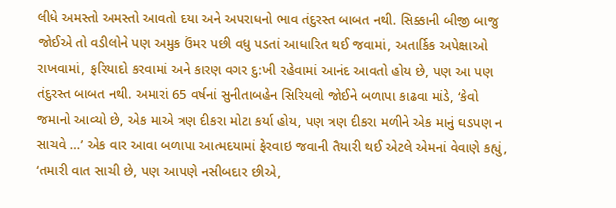લીધે અમસ્તો અમસ્તો આવતો દયા અને અપરાધનો ભાવ તંદુરસ્ત બાબત નથી. સિક્કાની બીજી બાજુ જોઈએ તો વડીલોને પણ અમુક ઉંમર પછી વધુ પડતાં આધારિત થઈ જવામાં, અતાર્કિક અપેક્ષાઓ રાખવામાં, ફરિયાદો કરવામાં અને કારણ વગર દુ:ખી રહેવામાં આનંદ આવતો હોય છે, પણ આ પણ તંદુરસ્ત બાબત નથી. અમારાં 65 વર્ષનાં સુનીતાબહેન સિરિયલો જોઈને બળાપા કાઢવા માંડે, ‘કેવો જમાનો આવ્યો છે, એક માએ ત્રણ દીકરા મોટા કર્યા હોય, પણ ત્રણ દીકરા મળીને એક માનું ઘડપણ ન સાચવે …’ એક વાર આવા બળાપા આત્મદયામાં ફેરવાઇ જવાની તૈયારી થઈ એટલે એમનાં વેવાણે કહ્યું, ‘તમારી વાત સાચી છે, પણ આપણે નસીબદાર છીએ,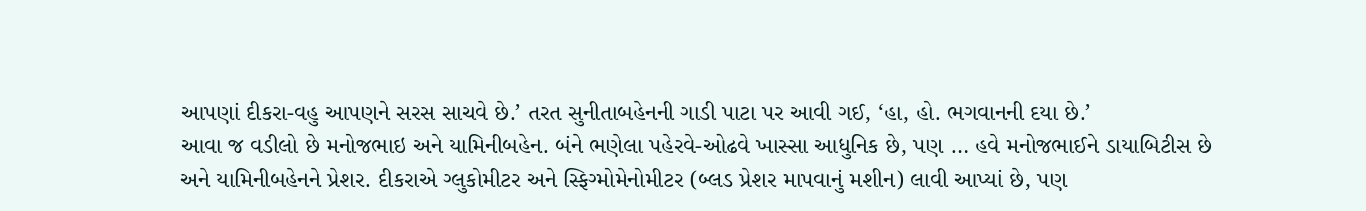આપણાં દીકરા-વહુ આપણને સરસ સાચવે છે.’ તરત સુનીતાબહેનની ગાડી પાટા પર આવી ગઈ, ‘હા, હો. ભગવાનની દયા છે.’
આવા જ વડીલો છે મનોજભાઇ અને યામિનીબહેન. બંને ભણેલા પહેરવે-ઓઢવે ખાસ્સા આધુનિક છે, પણ … હવે મનોજભાઈને ડાયાબિટીસ છે અને યામિનીબહેનને પ્રેશર. દીકરાએ ગ્લુકોમીટર અને સ્ફિગ્મોમેનોમીટર (બ્લડ પ્રેશર માપવાનું મશીન) લાવી આપ્યાં છે, પણ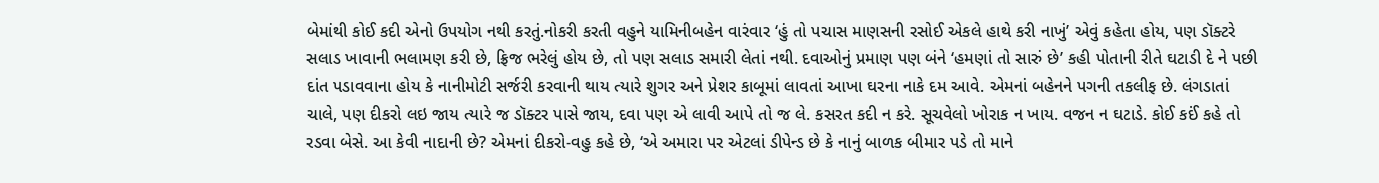બેમાંથી કોઈ કદી એનો ઉપયોગ નથી કરતું.નોકરી કરતી વહુને યામિનીબહેન વારંવાર ‘હું તો પચાસ માણસની રસોઈ એકલે હાથે કરી નાખું’ એવું કહેતા હોય, પણ ડૉક્ટરે સલાડ ખાવાની ભલામણ કરી છે, ફ્રિજ ભરેલું હોય છે, તો પણ સલાડ સમારી લેતાં નથી. દવાઓનું પ્રમાણ પણ બંને ‘હમણાં તો સારું છે’ કહી પોતાની રીતે ઘટાડી દે ને પછી દાંત પડાવવાના હોય કે નાનીમોટી સર્જરી કરવાની થાય ત્યારે શુગર અને પ્રેશર કાબૂમાં લાવતાં આખા ઘરના નાકે દમ આવે. એમનાં બહેનને પગની તકલીફ છે. લંગડાતાં ચાલે, પણ દીકરો લઇ જાય ત્યારે જ ડૉક્ટર પાસે જાય, દવા પણ એ લાવી આપે તો જ લે. કસરત કદી ન કરે. સૂચવેલો ખોરાક ન ખાય. વજન ન ઘટાડે. કોઈ કઈં કહે તો રડવા બેસે. આ કેવી નાદાની છે? એમનાં દીકરો-વહુ કહે છે, ‘એ અમારા પર એટલાં ડીપેન્ડ છે કે નાનું બાળક બીમાર પડે તો માને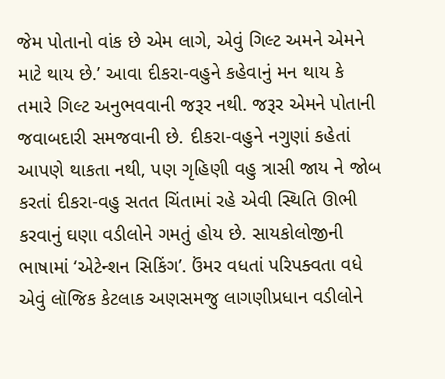જેમ પોતાનો વાંક છે એમ લાગે, એવું ગિલ્ટ અમને એમને માટે થાય છે.’ આવા દીકરા-વહુને કહેવાનું મન થાય કે તમારે ગિલ્ટ અનુભવવાની જરૂર નથી. જરૂર એમને પોતાની જવાબદારી સમજવાની છે. દીકરા-વહુને નગુણાં કહેતાં આપણે થાકતા નથી, પણ ગૃહિણી વહુ ત્રાસી જાય ને જોબ કરતાં દીકરા-વહુ સતત ચિંતામાં રહે એવી સ્થિતિ ઊભી કરવાનું ઘણા વડીલોને ગમતું હોય છે. સાયકોલોજીની ભાષામાં ‘એટેન્શન સિકિંગ’. ઉંમર વધતાં પરિપક્વતા વધે એવું લૉજિક કેટલાક અણસમજુ લાગણીપ્રધાન વડીલોને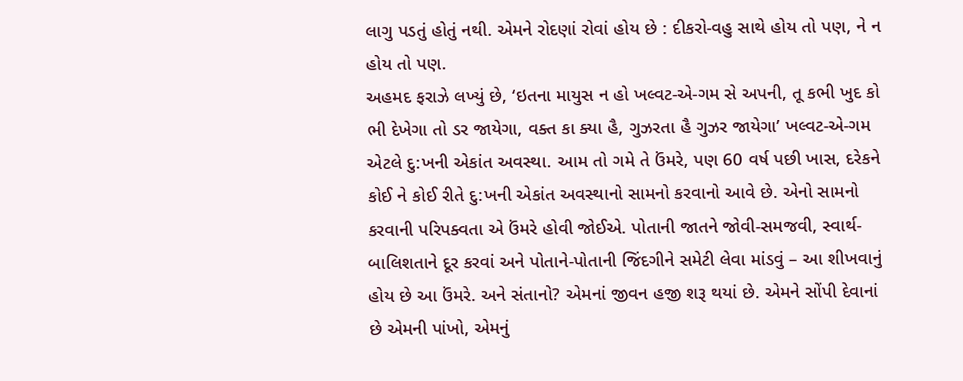લાગુ પડતું હોતું નથી. એમને રોદણાં રોવાં હોય છે : દીકરો-વહુ સાથે હોય તો પણ, ને ન હોય તો પણ.
અહમદ ફરાઝે લખ્યું છે, ‘ઇતના માયુસ ન હો ખલ્વટ-એ-ગમ સે અપની, તૂ કભી ખુદ કો ભી દેખેગા તો ડર જાયેગા, વક્ત કા ક્યા હૈ, ગુઝરતા હૈ ગુઝર જાયેગા’ ખલ્વટ-એ-ગમ એટલે દુ:ખની એકાંત અવસ્થા. આમ તો ગમે તે ઉંમરે, પણ 60 વર્ષ પછી ખાસ, દરેકને કોઈ ને કોઈ રીતે દુ:ખની એકાંત અવસ્થાનો સામનો કરવાનો આવે છે. એનો સામનો કરવાની પરિપક્વતા એ ઉંમરે હોવી જોઈએ. પોતાની જાતને જોવી-સમજવી, સ્વાર્થ-બાલિશતાને દૂર કરવાં અને પોતાને-પોતાની જિંદગીને સમેટી લેવા માંડવું – આ શીખવાનું હોય છે આ ઉંમરે. અને સંતાનો? એમનાં જીવન હજી શરૂ થયાં છે. એમને સોંપી દેવાનાં છે એમની પાંખો, એમનું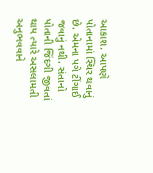આકાશ. આપણે પોતાનામાં સ્થિર થવાનું છે. એમના પગે ટીંગાઈ જવાનું નથી. સંતાનો પોતાની જિંદગી જીવતાં થાય ત્યારે અસલામતી અનુભવવાને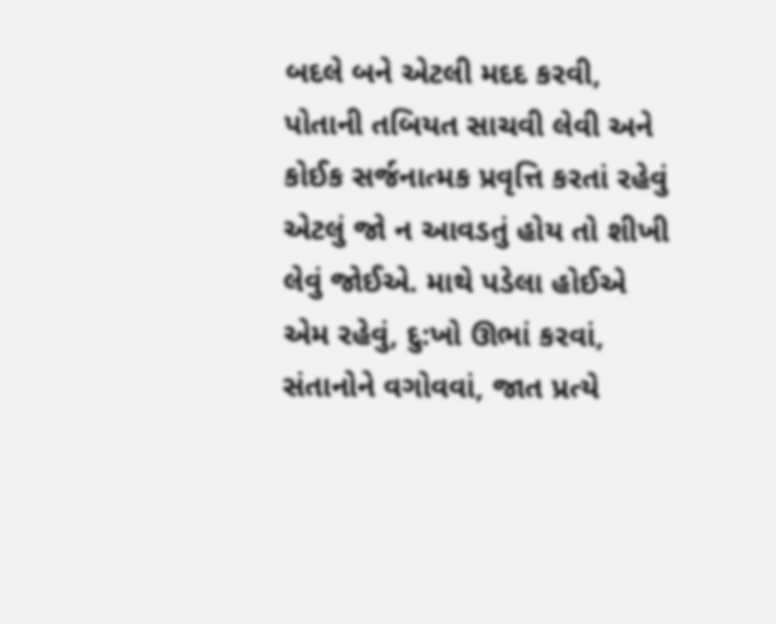બદલે બને એટલી મદદ કરવી, પોતાની તબિયત સાચવી લેવી અને કોઈક સર્જનાત્મક પ્રવૃત્તિ કરતાં રહેવું એટલું જો ન આવડતું હોય તો શીખી લેવું જોઈએ. માથે પડેલા હોઈએ એમ રહેવું, દુ:ખો ઊભાં કરવાં, સંતાનોને વગોવવાં, જાત પ્રત્યે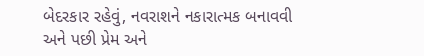બેદરકાર રહેવું, નવરાશને નકારાત્મક બનાવવી અને પછી પ્રેમ અને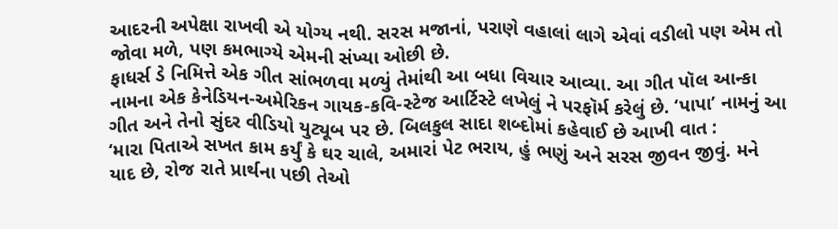આદરની અપેક્ષા રાખવી એ યોગ્ય નથી. સરસ મજાનાં, પરાણે વહાલાં લાગે એવાં વડીલો પણ એમ તો જોવા મળે, પણ કમભાગ્યે એમની સંખ્યા ઓછી છે.
ફાધર્સ ડે નિમિત્તે એક ગીત સાંભળવા મળ્યું તેમાંથી આ બધા વિચાર આવ્યા. આ ગીત પૉલ આન્કા નામના એક કેનેડિયન-અમેરિકન ગાયક-કવિ-સ્ટેજ આર્ટિસ્ટે લખેલું ને પરફૉર્મ કરેલું છે. ‘પાપા’ નામનું આ ગીત અને તેનો સુંદર વીડિયો યુટ્યૂબ પર છે. બિલકુલ સાદા શબ્દોમાં કહેવાઈ છે આખી વાત :
‘મારા પિતાએ સખત કામ કર્યું કે ઘર ચાલે, અમારાં પેટ ભરાય, હું ભણું અને સરસ જીવન જીવું. મને યાદ છે, રોજ રાતે પ્રાર્થના પછી તેઓ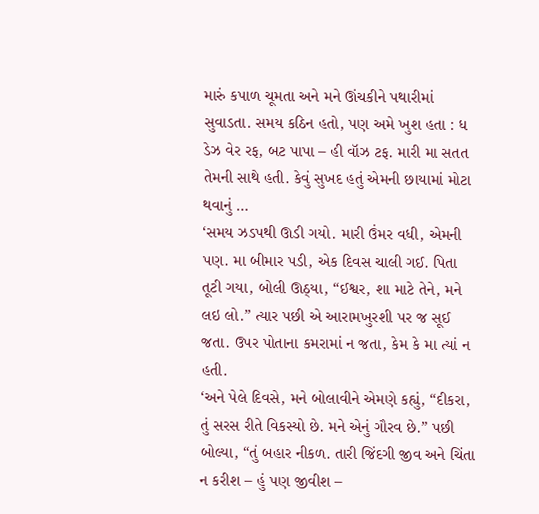મારું કપાળ ચૂમતા અને મને ઊંચકીને પથારીમાં સુવાડતા. સમય કઠિન હતો, પણ અમે ખુશ હતા : ધ ડેઝ વેર રફ, બટ પાપા – હી વૉઝ ટફ. મારી મા સતત તેમની સાથે હતી. કેવું સુખદ હતું એમની છાયામાં મોટા થવાનું …
‘સમય ઝડપથી ઊડી ગયો. મારી ઉંમર વધી, એમની પણ. મા બીમાર પડી, એક દિવસ ચાલી ગઈ. પિતા તૂટી ગયા, બોલી ઊઠ્યા, “ઈશ્વર, શા માટે તેને, મને લઇ લો.” ત્યાર પછી એ આરામખુરશી પર જ સૂઈ જતા. ઉપર પોતાના કમરામાં ન જતા, કેમ કે મા ત્યાં ન હતી.
‘અને પેલે દિવસે, મને બોલાવીને એમણે કહ્યું, “દીકરા, તું સરસ રીતે વિકસ્યો છે. મને એનું ગૌરવ છે.” પછી બોલ્યા, “તું બહાર નીકળ. તારી જિંદગી જીવ અને ચિંતા ન કરીશ – હું પણ જીવીશ –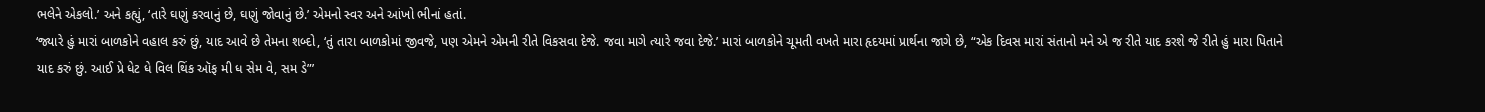ભલેને એકલો.’ અને કહ્યું, ‘તારે ઘણું કરવાનું છે, ઘણું જોવાનું છે.’ એમનો સ્વર અને આંખો ભીનાં હતાં.
‘જ્યારે હું મારાં બાળકોને વહાલ કરું છું, યાદ આવે છે તેમના શબ્દો, ‘તું તારા બાળકોમાં જીવજે, પણ એમને એમની રીતે વિકસવા દેજે. જવા માગે ત્યારે જવા દેજે.’ મારાં બાળકોને ચૂમતી વખતે મારા હૃદયમાં પ્રાર્થના જાગે છે, “એક દિવસ મારાં સંતાનો મને એ જ રીતે યાદ કરશે જે રીતે હું મારા પિતાને યાદ કરું છું. આઈ પ્રે ધેટ ધે વિલ થિંક ઑફ મી ધ સેમ વે, સમ ડે”’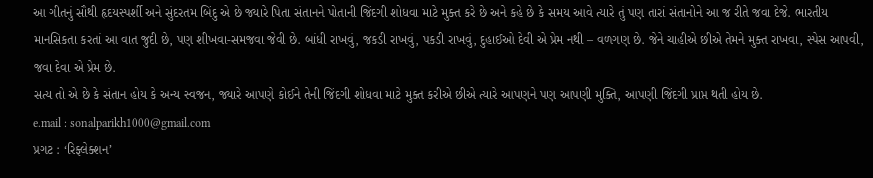આ ગીતનું સૌથી હૃદયસ્પર્શી અને સુંદરતમ બિંદુ એ છે જ્યારે પિતા સંતાનને પોતાની જિંદગી શોધવા માટે મુક્ત કરે છે અને કહે છે કે સમય આવે ત્યારે તું પણ તારાં સંતાનોને આ જ રીતે જવા દેજે. ભારતીય માનસિકતા કરતાં આ વાત જુદી છે, પણ શીખવા-સમજવા જેવી છે. બાંધી રાખવું, જકડી રાખવું, પકડી રાખવું, દુહાઈઓ દેવી એ પ્રેમ નથી – વળગણ છે. જેને ચાહીએ છીએ તેમને મુક્ત રાખવા, સ્પેસ આપવી, જવા દેવા એ પ્રેમ છે.
સત્ય તો એ છે કે સંતાન હોય કે અન્ય સ્વજન, જ્યારે આપણે કોઈને તેની જિંદગી શોધવા માટે મુક્ત કરીએ છીએ ત્યારે આપણને પણ આપણી મુક્તિ, આપણી જિંદગી પ્રાપ્ત થતી હોય છે.
e.mail : sonalparikh1000@gmail.com
પ્રગટ : ‘રિફ્લેક્શન’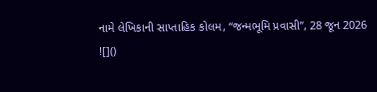નામે લેખિકાની સાપ્તાહિક કોલમ, “જન્મભૂમિ પ્રવાસી”, 28 જૂન 2026
![]()